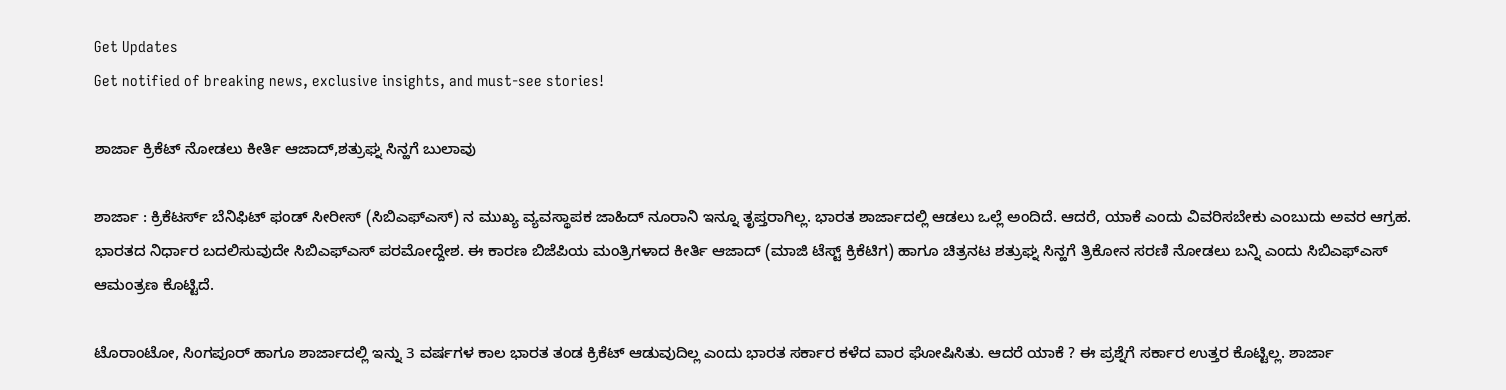Get Updates
Get notified of breaking news, exclusive insights, and must-see stories!

ಶಾರ್ಜಾ ಕ್ರಿಕೆಟ್‌ ನೋಡಲು ಕೀರ್ತಿ ಆಜಾದ್‌,ಶತ್ರುಘ್ನ ಸಿನ್ಹಗೆ ಬುಲಾವು

ಶಾರ್ಜಾ : ಕ್ರಿಕೆಟರ್ಸ್‌ ಬೆನಿಫಿಟ್‌ ಫಂಡ್‌ ಸೀರೀಸ್‌ (ಸಿಬಿಎಫ್‌ಎಸ್‌) ನ ಮುಖ್ಯ ವ್ಯವಸ್ಥಾಪಕ ಜಾಹಿದ್‌ ನೂರಾನಿ ಇನ್ನೂ ತೃಪ್ತರಾಗಿಲ್ಲ. ಭಾರತ ಶಾರ್ಜಾದಲ್ಲಿ ಆಡಲು ಒಲ್ಲೆ ಅಂದಿದೆ. ಆದರೆ, ಯಾಕೆ ಎಂದು ವಿವರಿಸಬೇಕು ಎಂಬುದು ಅವರ ಆಗ್ರಹ. ಭಾರತದ ನಿರ್ಧಾರ ಬದಲಿಸುವುದೇ ಸಿಬಿಎಫ್‌ಎಸ್‌ ಪರಮೋದ್ದೇಶ. ಈ ಕಾರಣ ಬಿಜೆಪಿಯ ಮಂತ್ರಿಗಳಾದ ಕೀರ್ತಿ ಆಜಾದ್‌ (ಮಾಜಿ ಟೆಸ್ಟ್‌ ಕ್ರಿಕೆಟಿಗ) ಹಾಗೂ ಚಿತ್ರನಟ ಶತ್ರುಘ್ನ ಸಿನ್ಹಗೆ ತ್ರಿಕೋನ ಸರಣಿ ನೋಡಲು ಬನ್ನಿ ಎಂದು ಸಿಬಿಎಫ್‌ಎಸ್‌ ಆಮಂತ್ರಣ ಕೊಟ್ಟಿದೆ.

ಟೊರಾಂಟೋ, ಸಿಂಗಪೂರ್‌ ಹಾಗೂ ಶಾರ್ಜಾದಲ್ಲಿ ಇನ್ನು 3 ವರ್ಷಗಳ ಕಾಲ ಭಾರತ ತಂಡ ಕ್ರಿಕೆಟ್‌ ಆಡುವುದಿಲ್ಲ ಎಂದು ಭಾರತ ಸರ್ಕಾರ ಕಳೆದ ವಾರ ಘೋಷಿಸಿತು. ಆದರೆ ಯಾಕೆ ? ಈ ಪ್ರಶ್ನೆಗೆ ಸರ್ಕಾರ ಉತ್ತರ ಕೊಟ್ಟಿಲ್ಲ. ಶಾರ್ಜಾ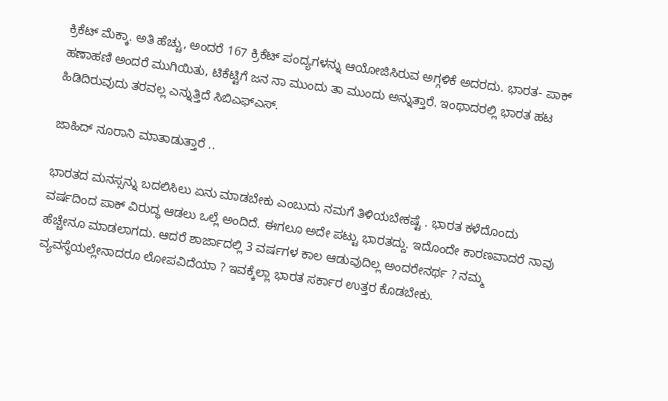ಕ್ರಿಕೆಟ್‌ ಮೆಕ್ಕಾ. ಅತಿ ಹೆಚ್ಚು, ಅಂದರೆ 167 ಕ್ರಿಕೆಟ್‌ ಪಂದ್ಯಗಳನ್ನು ಆಯೋಜಿಸಿರುವ ಅಗ್ಗಳಿಕೆ ಅದರದು. ಭಾರತ- ಪಾಕ್‌ ಹಣಾಹಣಿ ಅಂದರೆ ಮುಗಿಯಿತು, ಟಿಕೆಟ್ಟಿಗೆ ಜನ ನಾ ಮುಂದು ತಾ ಮುಂದು ಅನ್ನುತ್ತಾರೆ. ಇಂಥಾದರಲ್ಲಿ ಭಾರತ ಹಟ ಹಿಡಿದಿರುವುದು ತರವಲ್ಲ ಎನ್ನುತ್ತಿದೆ ಸಿಬಿಎಫ್‌ಎಸ್‌.

ಜಾಹಿದ್‌ ನೂರಾನಿ ಮಾತಾಡುತ್ತಾರೆ ..

ಭಾರತದ ಮನಸ್ಸನ್ನು ಬದಲಿಸಿಲು ಏನು ಮಾಡಬೇಕು ಎಂಬುದು ನಮಗೆ ತಿಳಿಯಬೇಕಷ್ಟೆ . ಭಾರತ ಕಳೆದೊಂದು ವರ್ಷದಿಂದ ಪಾಕ್‌ ವಿರುದ್ಧ ಆಡಲು ಒಲ್ಲೆ ಅಂದಿದೆ. ಈಗಲೂ ಅದೇ ಪಟ್ಟು ಭಾರತದ್ದು. ಇದೊಂದೇ ಕಾರಣವಾದರೆ ನಾವು ಹೆಚ್ಚೇನೂ ಮಾಡಲಾಗದು. ಆದರೆ ಶಾರ್ಜಾದಲ್ಲಿ 3 ವರ್ಷಗಳ ಕಾಲ ಆಡುವುದಿಲ್ಲ ಅಂದರೇನರ್ಥ ? ನಮ್ಮ ವ್ಯವಸ್ಥೆಯಲ್ಲೇನಾದರೂ ಲೋಪವಿದೆಯಾ ? ಇವಕ್ಕೆಲ್ಲಾ ಭಾರತ ಸರ್ಕಾರ ಉತ್ತರ ಕೊಡಬೇಕು.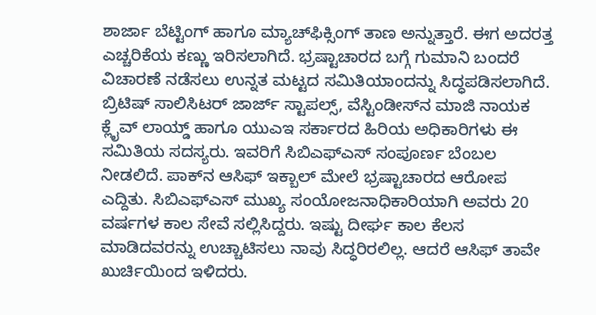ಶಾರ್ಜಾ ಬೆಟ್ಟಿಂಗ್‌ ಹಾಗೂ ಮ್ಯಾಚ್‌ಫಿಕ್ಸಿಂಗ್‌ ತಾಣ ಅನ್ನುತ್ತಾರೆ. ಈಗ ಅದರತ್ತ ಎಚ್ಚರಿಕೆಯ ಕಣ್ಣು ಇರಿಸಲಾಗಿದೆ. ಭ್ರಷ್ಟಾಚಾರದ ಬಗ್ಗೆ ಗುಮಾನಿ ಬಂದರೆ ವಿಚಾರಣೆ ನಡೆಸಲು ಉನ್ನತ ಮಟ್ಟದ ಸಮಿತಿಯಾಂದನ್ನು ಸಿದ್ಧಪಡಿಸಲಾಗಿದೆ. ಬ್ರಿಟಿಷ್‌ ಸಾಲಿಸಿಟರ್‌ ಜಾರ್ಜ್‌ ಸ್ಟಾಪಲ್ಸ್‌, ವೆಸ್ಟಿಂಡೀಸ್‌ನ ಮಾಜಿ ನಾಯಕ ಕ್ಲೈವ್‌ ಲಾಯ್ಡ್‌ ಹಾಗೂ ಯುಎಇ ಸರ್ಕಾರದ ಹಿರಿಯ ಅಧಿಕಾರಿಗಳು ಈ ಸಮಿತಿಯ ಸದಸ್ಯರು. ಇವರಿಗೆ ಸಿಬಿಎಫ್‌ಎಸ್‌ ಸಂಪೂರ್ಣ ಬೆಂಬಲ ನೀಡಲಿದೆ. ಪಾಕ್‌ನ ಆಸಿಫ್‌ ಇಕ್ಬಾಲ್‌ ಮೇಲೆ ಭ್ರಷ್ಟಾಚಾರದ ಆರೋಪ ಎದ್ದಿತು. ಸಿಬಿಎಫ್‌ಎಸ್‌ ಮುಖ್ಯ ಸಂಯೋಜನಾಧಿಕಾರಿಯಾಗಿ ಅವರು 20 ವರ್ಷಗಳ ಕಾಲ ಸೇವೆ ಸಲ್ಲಿಸಿದ್ದರು. ಇಷ್ಟು ದೀರ್ಘ ಕಾಲ ಕೆಲಸ ಮಾಡಿದವರನ್ನು ಉಚ್ಚಾಟಿಸಲು ನಾವು ಸಿದ್ಧರಿರಲಿಲ್ಲ. ಆದರೆ ಆಸಿಫ್‌ ತಾವೇ ಖುರ್ಚಿಯಿಂದ ಇಳಿದರು.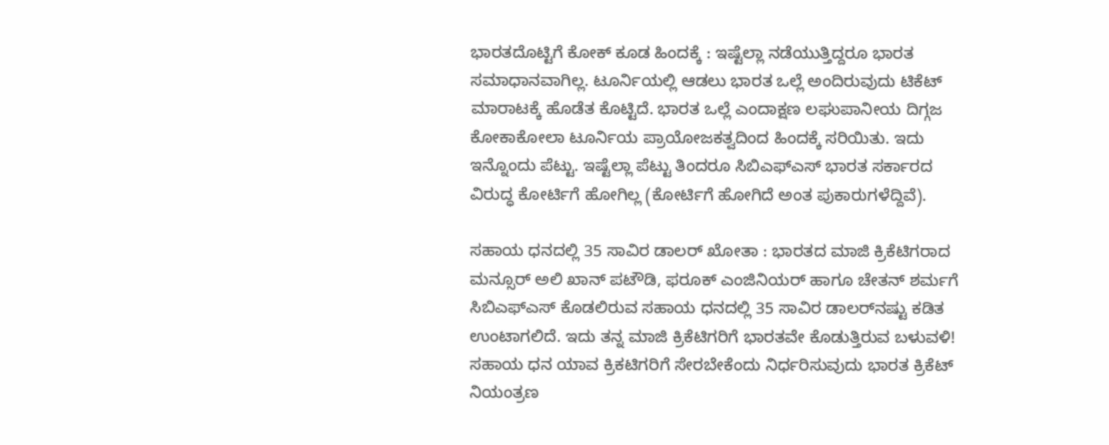ಭಾರತದೊಟ್ಟಿಗೆ ಕೋಕ್‌ ಕೂಡ ಹಿಂದಕ್ಕೆ : ಇಷ್ಟೆಲ್ಲಾ ನಡೆಯುತ್ತಿದ್ದರೂ ಭಾರತ ಸಮಾಧಾನವಾಗಿಲ್ಲ. ಟೂರ್ನಿಯಲ್ಲಿ ಆಡಲು ಭಾರತ ಒಲ್ಲೆ ಅಂದಿರುವುದು ಟಿಕೆಟ್‌ ಮಾರಾಟಕ್ಕೆ ಹೊಡೆತ ಕೊಟ್ಟಿದೆ. ಭಾರತ ಒಲ್ಲೆ ಎಂದಾಕ್ಷಣ ಲಘುಪಾನೀಯ ದಿಗ್ಗಜ ಕೋಕಾಕೋಲಾ ಟೂರ್ನಿಯ ಪ್ರಾಯೋಜಕತ್ವದಿಂದ ಹಿಂದಕ್ಕೆ ಸರಿಯಿತು. ಇದು ಇನ್ನೊಂದು ಪೆಟ್ಟು. ಇಷ್ಟೆಲ್ಲಾ ಪೆಟ್ಟು ತಿಂದರೂ ಸಿಬಿಎಫ್‌ಎಸ್‌ ಭಾರತ ಸರ್ಕಾರದ ವಿರುದ್ಧ ಕೋರ್ಟಿಗೆ ಹೋಗಿಲ್ಲ (ಕೋರ್ಟಿಗೆ ಹೋಗಿದೆ ಅಂತ ಪುಕಾರುಗಳೆದ್ದಿವೆ).

ಸಹಾಯ ಧನದಲ್ಲಿ 35 ಸಾವಿರ ಡಾಲರ್‌ ಖೋತಾ : ಭಾರತದ ಮಾಜಿ ಕ್ರಿಕೆಟಿಗರಾದ ಮನ್ಸೂರ್‌ ಅಲಿ ಖಾನ್‌ ಪಟೌಡಿ, ಫರೂಕ್‌ ಎಂಜಿನಿಯರ್‌ ಹಾಗೂ ಚೇತನ್‌ ಶರ್ಮಗೆ ಸಿಬಿಎಫ್‌ಎಸ್‌ ಕೊಡಲಿರುವ ಸಹಾಯ ಧನದಲ್ಲಿ 35 ಸಾವಿರ ಡಾಲರ್‌ನಷ್ಟು ಕಡಿತ ಉಂಟಾಗಲಿದೆ. ಇದು ತನ್ನ ಮಾಜಿ ಕ್ರಿಕೆಟಿಗರಿಗೆ ಭಾರತವೇ ಕೊಡುತ್ತಿರುವ ಬಳುವಳಿ! ಸಹಾಯ ಧನ ಯಾವ ಕ್ರಿಕಟಿಗರಿಗೆ ಸೇರಬೇಕೆಂದು ನಿರ್ಧರಿಸುವುದು ಭಾರತ ಕ್ರಿಕೆಟ್‌ ನಿಯಂತ್ರಣ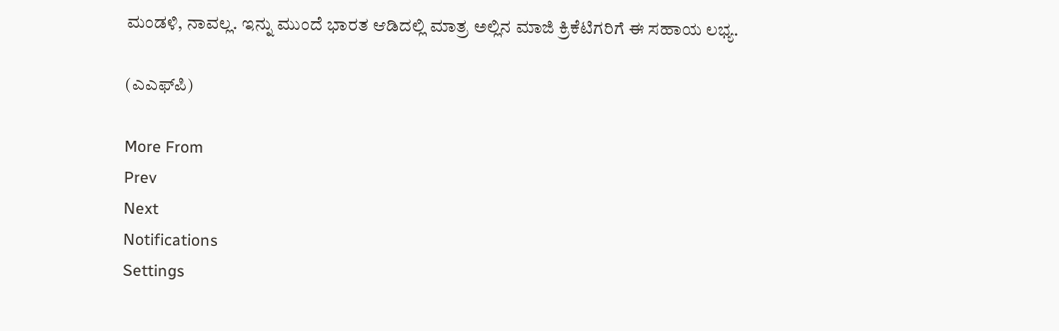ಮಂಡಳಿ, ನಾವಲ್ಲ. ಇನ್ನು ಮುಂದೆ ಭಾರತ ಆಡಿದಲ್ಲಿ ಮಾತ್ರ ಅಲ್ಲಿನ ಮಾಜಿ ಕ್ರಿಕೆಟಿಗರಿಗೆ ಈ ಸಹಾಯ ಲಭ್ಯ.

(ಎಎಫ್‌ಪಿ)

More From
Prev
Next
Notifications
Settings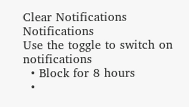Clear Notifications
Notifications
Use the toggle to switch on notifications
  • Block for 8 hours
  •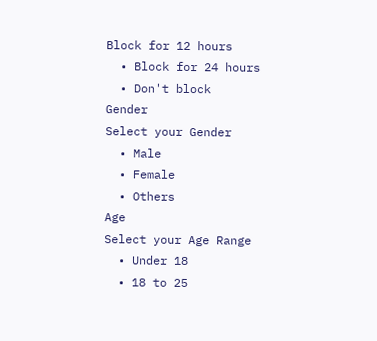Block for 12 hours
  • Block for 24 hours
  • Don't block
Gender
Select your Gender
  • Male
  • Female
  • Others
Age
Select your Age Range
  • Under 18
  • 18 to 25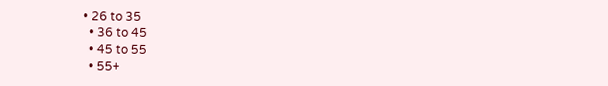• 26 to 35
  • 36 to 45
  • 45 to 55
  • 55+